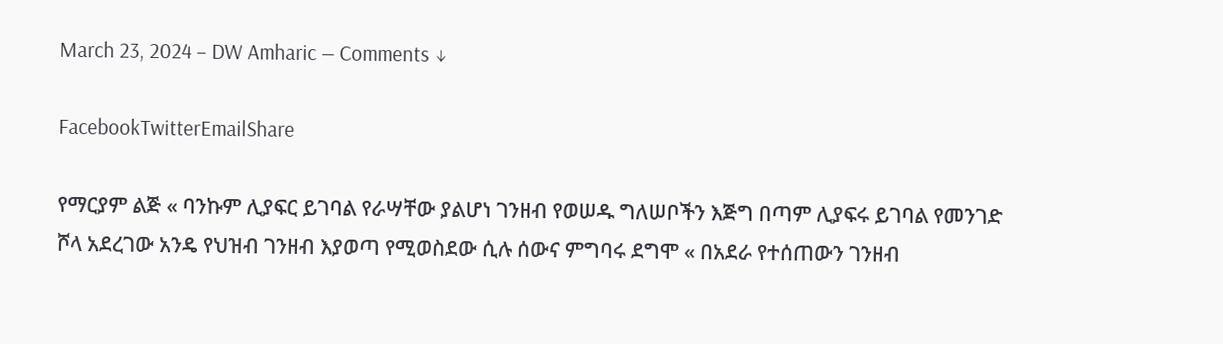March 23, 2024 – DW Amharic — Comments ↓

FacebookTwitterEmailShare

የማርያም ልጅ « ባንኩም ሊያፍር ይገባል የራሣቸው ያልሆነ ገንዘብ የወሠዱ ግለሠቦችን እጅግ በጣም ሊያፍሩ ይገባል የመንገድ ሾላ አደረገው አንዴ የህዝብ ገንዘብ እያወጣ የሚወስደው ሲሉ ሰውና ምግባሩ ደግሞ « በአደራ የተሰጠውን ገንዘብ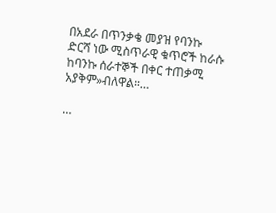በአደራ በጥንቃቄ መያዝ የባንኩ ድርሻ ነው ሚስጥራዊ ቁጥሮች ከራሱ ከባንኩ ሰራተኞች በቀር ተጠቃሚ አያቅም»ብለዋል።…

…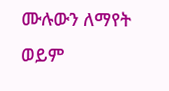ሙሉውን ለማየት ወይም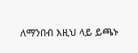ለማንበብ እዚህ ላይ ይጫኑ